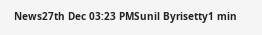News27th Dec 03:23 PMSunil Byrisetty1 min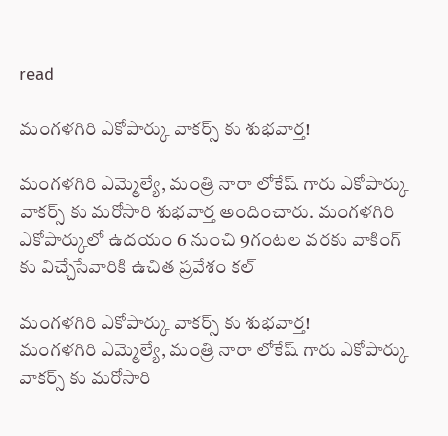read

మంగళగిరి ఎకోపార్కు వాకర్స్ కు శుభవార్త!

మంగళగిరి ఎమ్మెల్యే, మంత్రి నారా లోకేష్ గారు ఎకోపార్కు వాకర్స్ కు మరోసారి శుభవార్త అందించారు. మంగళగిరి ఎకోపార్కులో ఉదయం 6 నుంచి 9గంటల వరకు వాకింగ్ కు విచ్చేసేవారికి ఉచిత ప్రవేశం కల్

మంగళగిరి ఎకోపార్కు వాకర్స్ కు శుభవార్త!
మంగళగిరి ఎమ్మెల్యే, మంత్రి నారా లోకేష్ గారు ఎకోపార్కు వాకర్స్ కు మరోసారి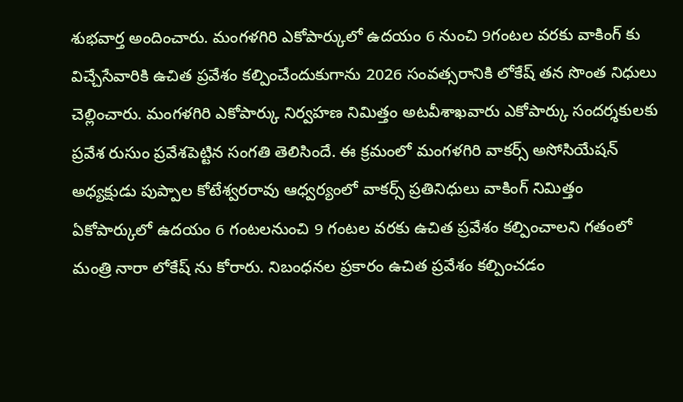శుభవార్త అందించారు. మంగళగిరి ఎకోపార్కులో ఉదయం 6 నుంచి 9గంటల వరకు వాకింగ్ కు విచ్చేసేవారికి ఉచిత ప్రవేశం కల్పించేందుకుగాను 2026 సంవత్సరానికి లోకేష్ తన సొంత నిధులు చెల్లించారు. మంగళగిరి ఎకోపార్కు నిర్వహణ నిమిత్తం అటవీశాఖవారు ఎకోపార్కు సందర్శకులకు ప్రవేశ రుసుం ప్రవేశపెట్టిన సంగతి తెలిసిందే. ఈ క్రమంలో మంగళగిరి వాకర్స్ అసోసియేషన్ అధ్యక్షుడు పుప్పాల కోటేశ్వరరావు ఆధ్వర్యంలో వాకర్స్ ప్రతినిధులు వాకింగ్ నిమిత్తం ఏకోపార్కులో ఉదయం 6 గంటలనుంచి 9 గంటల వరకు ఉచిత ప్రవేశం కల్పించాలని గతంలో మంత్రి నారా లోకేష్ ను కోరారు. నిబంధనల ప్రకారం ఉచిత ప్రవేశం కల్పించడం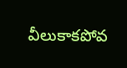వీలుకాకపోవ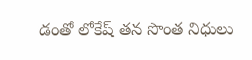డంతో లోకేష్ తన సొంత నిధులు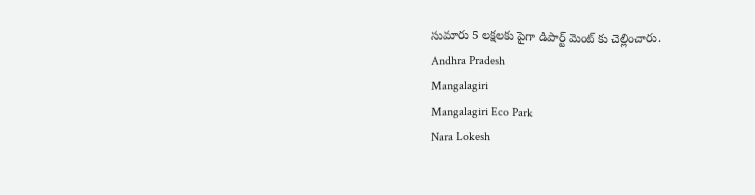సుమారు 5 లక్షలకు పైగా డిపార్ట్ మెంట్ కు చెల్లించారు.
Andhra Pradesh
Mangalagiri
Mangalagiri Eco Park
Nara Lokesh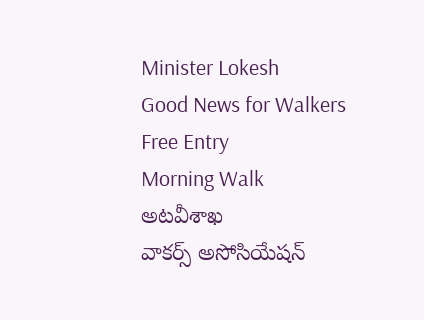Minister Lokesh
Good News for Walkers
Free Entry
Morning Walk
అటవీశాఖ
వాకర్స్ అసోసియేషన్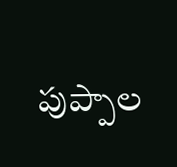పుప్పాల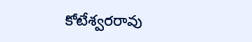కోటేశ్వరరావు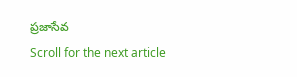ప్రజాసేవ
Scroll for the next article